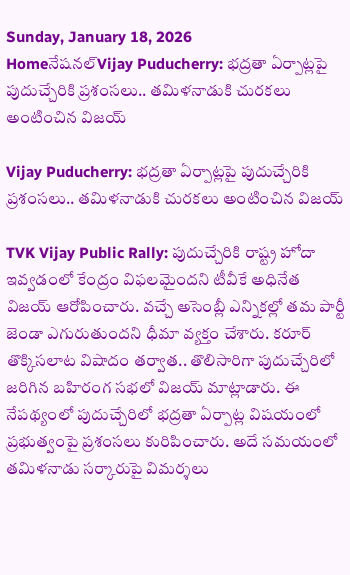Sunday, January 18, 2026
Homeనేషనల్Vijay Puducherry: భద్రతా ఏర్పాట్లపై పుదుచ్చేరికి ప్రశంసలు.. తమిళనాడుకి చురకలు అంటించిన విజయ్‌

Vijay Puducherry: భద్రతా ఏర్పాట్లపై పుదుచ్చేరికి ప్రశంసలు.. తమిళనాడుకి చురకలు అంటించిన విజయ్‌

TVK Vijay Public Rally: పుదుచ్చేరికి రాష్ట్ర హోదా ఇవ్వడంలో కేంద్రం విఫలమైందని టీవీకే అధినేత విజయ్‌ ఆరోపించారు. వచ్చే అసెంబ్లీ ఎన్నికల్లో తమ పార్టీ జెండా ఎగురుతుందని ధీమా వ్యక్తం చేశారు. కరూర్‌ తొక్కిసలాట విషాదం తర్వాత.. తొలిసారిగా పుదుచ్చేరిలో జరిగిన బహిరంగ సభలో విజయ్‌ మాట్లాడారు. ఈ నేపథ్యంలో పుదుచ్చేరిలో భద్రతా ఏర్పాట్ల విషయంలో ప్రభుత్వంపై ప్రశంసలు కురిపించారు. అదే సమయంలో తమిళనాడు సర్కారుపై విమర్శలు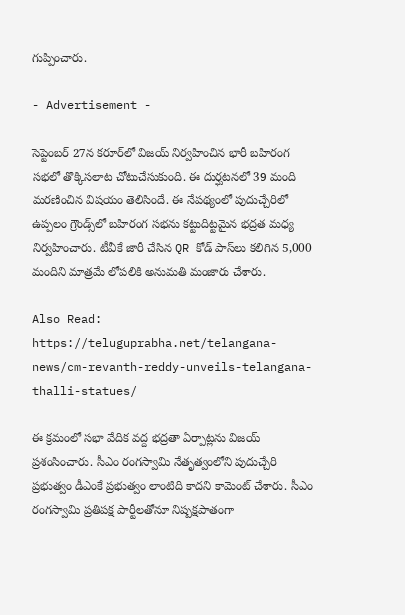గుప్పించారు.

- Advertisement -

సెప్టెంబర్‌ 27న కరూర్‌లో విజయ్‌ నిర్వహించిన భారీ బహిరంగ సభలో తొక్కిసలాట చోటుచేసుకుంది. ఈ దుర్ఘటనలో 39 మంది మరణించిన విషయం తెలిసిందే. ఈ నేపథ్యంలో పుదుచ్చేరిలో ఉప్పలం గ్రౌండ్స్‌లో బహిరంగ సభను కట్టుదిట్టమైన భద్రత మధ్య నిర్వహించారు. టీవీకే జారీ చేసిన QR కోడ్‌ పాస్‌లు కలిగిన 5,000 మందిని మాత్రమే లోపలికి అనుమతి మంజారు చేశారు.

Also Read: https://teluguprabha.net/telangana-news/cm-revanth-reddy-unveils-telangana-thalli-statues/

ఈ క్రమంలో సభా వేదిక వద్ద భద్రతా ఏర్పాట్లను విజయ్ ప్రశంసించారు. సీఎం రంగస్వామి నేతృత్వంలోని పుదుచ్చేరి ప్రభుత్వం డీఎంకే ప్రభుత్వం లాంటిది కాదని కామెంట్‌ చేశారు. సీఎం రంగస్వామి ప్రతిపక్ష పార్టీలతోనూ నిష్పక్షపాతంగా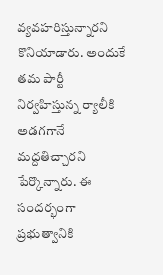వ్యవహరిస్తున్నారని కొనియాడారు. అందుకే తమ పార్టీ నిర్వహిస్తున్న ర్యాలీకి అడగగానే మద్దతిచ్చారని పేర్కొన్నారు. ఈ సందర్భంగా ప్రభుత్వానికి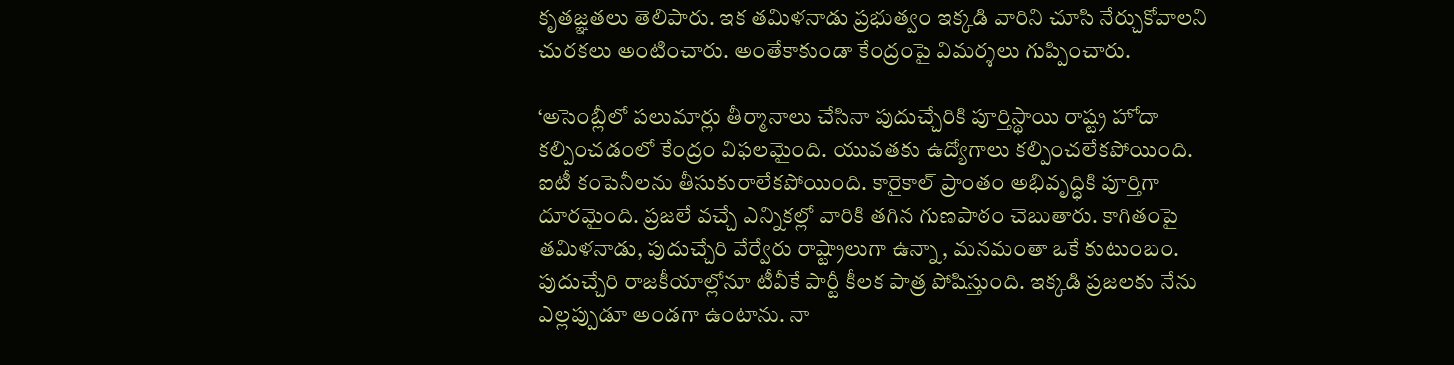కృతజ్ఞతలు తెలిపారు. ఇక తమిళనాడు ప్రభుత్వం ఇక్కడి వారిని చూసి నేర్చుకోవాలని చురకలు అంటించారు. అంతేకాకుండా కేంద్రంపై విమర్శలు గుప్పించారు.

‘అసెంబ్లీలో పలుమార్లు తీర్మానాలు చేసినా పుదుచ్చేరికి పూర్తిస్థాయి రాష్ట్ర హోదా కల్పించడంలో కేంద్రం విఫలమైంది. యువతకు ఉద్యోగాలు కల్పించలేకపోయింది. ఐటీ కంపెనీలను తీసుకురాలేకపోయింది. కారైకాల్ ప్రాంతం అభివృద్ధికి పూర్తిగా దూరమైంది. ప్రజలే వచ్చే ఎన్నికల్లో వారికి తగిన గుణపాఠం చెబుతారు. కాగితంపై తమిళనాడు, పుదుచ్చేరి వేర్వేరు రాష్ట్రాలుగా ఉన్నా, మనమంతా ఒకే కుటుంబం. పుదుచ్చేరి రాజకీయాల్లోనూ టీవీకే పార్టీ కీలక పాత్ర పోషిస్తుంది. ఇక్కడి ప్రజలకు నేను ఎల్లప్పుడూ అండగా ఉంటాను. నా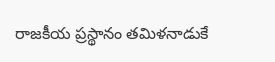రాజకీయ ప్రస్థానం తమిళనాడుకే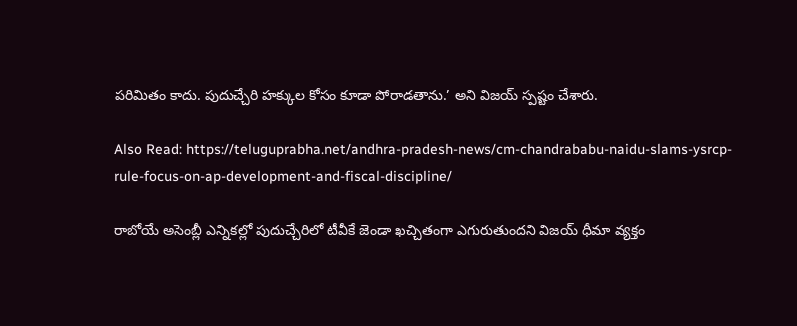పరిమితం కాదు. పుదుచ్చేరి హక్కుల కోసం కూడా పోరాడతాను.’ అని విజయ్‌ స్పష్టం చేశారు.

Also Read: https://teluguprabha.net/andhra-pradesh-news/cm-chandrababu-naidu-slams-ysrcp-rule-focus-on-ap-development-and-fiscal-discipline/

రాబోయే అసెంబ్లీ ఎన్నికల్లో పుదుచ్చేరిలో టీవీకే జెండా ఖచ్చితంగా ఎగురుతుందని విజయ్‌ ధీమా వ్యక్తం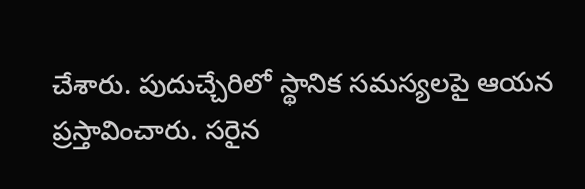చేశారు. పుదుచ్చేరిలో స్థానిక సమస్యలపై ఆయన ప్రస్తావించారు. సరైన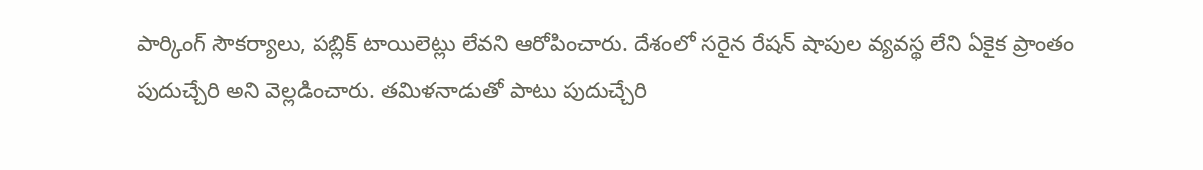పార్కింగ్ సౌకర్యాలు, పబ్లిక్ టాయిలెట్లు లేవని ఆరోపించారు. దేశంలో సరైన రేషన్ షాపుల వ్యవస్థ లేని ఏకైక ప్రాంతం పుదుచ్చేరి అని వెల్లడించారు. తమిళనాడుతో పాటు పుదుచ్చేరి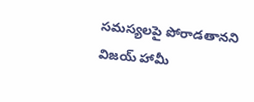సమస్యలపై పోరాడతానని విజయ్‌ హామీ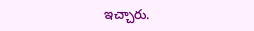ఇచ్చారు.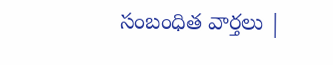సంబంధిత వార్తలు |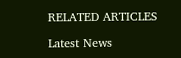RELATED ARTICLES

Latest News